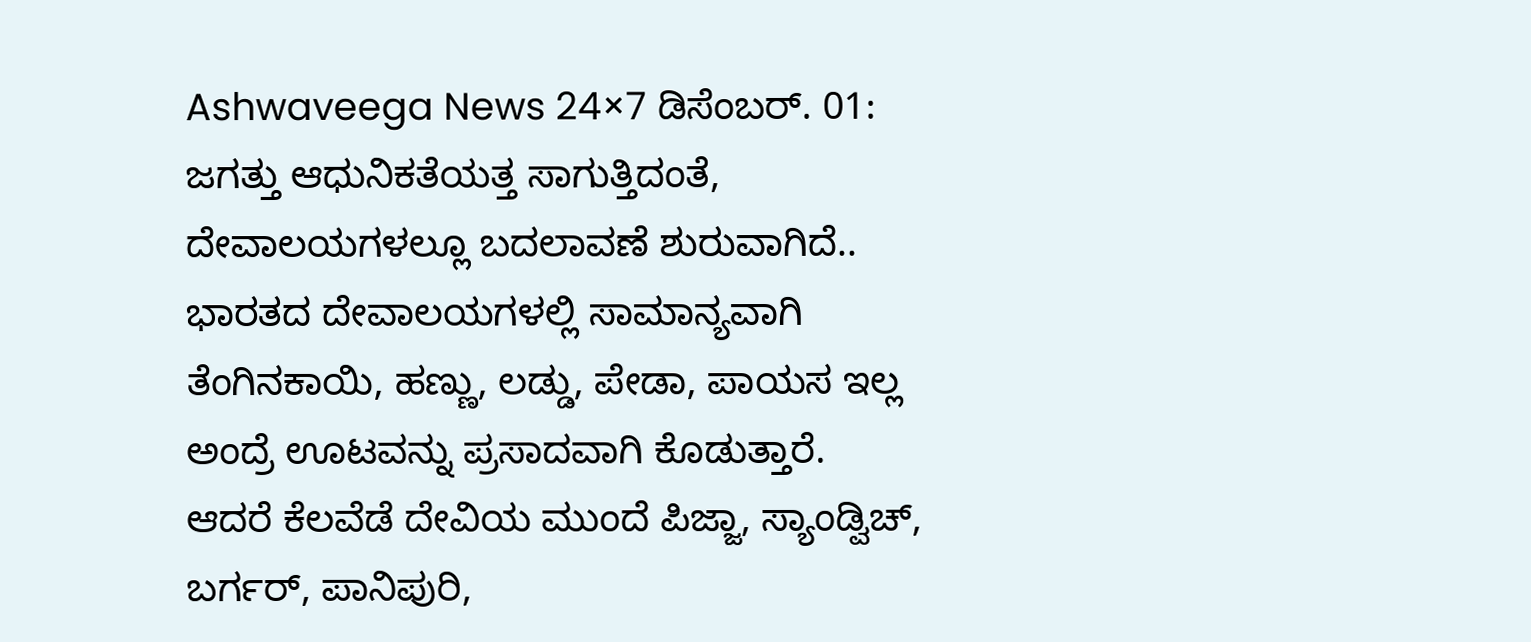Ashwaveega News 24×7 ಡಿಸೆಂಬರ್. 01: ಜಗತ್ತು ಆಧುನಿಕತೆಯತ್ತ ಸಾಗುತ್ತಿದಂತೆ, ದೇವಾಲಯಗಳಲ್ಲೂ ಬದಲಾವಣೆ ಶುರುವಾಗಿದೆ.. ಭಾರತದ ದೇವಾಲಯಗಳಲ್ಲಿ ಸಾಮಾನ್ಯವಾಗಿ ತೆಂಗಿನಕಾಯಿ, ಹಣ್ಣು, ಲಡ್ಡು, ಪೇಡಾ, ಪಾಯಸ ಇಲ್ಲ ಅಂದ್ರೆ ಊಟವನ್ನು ಪ್ರಸಾದವಾಗಿ ಕೊಡುತ್ತಾರೆ.
ಆದರೆ ಕೆಲವೆಡೆ ದೇವಿಯ ಮುಂದೆ ಪಿಜ್ಜಾ, ಸ್ಯಾಂಡ್ವಿಚ್, ಬರ್ಗರ್, ಪಾನಿಪುರಿ,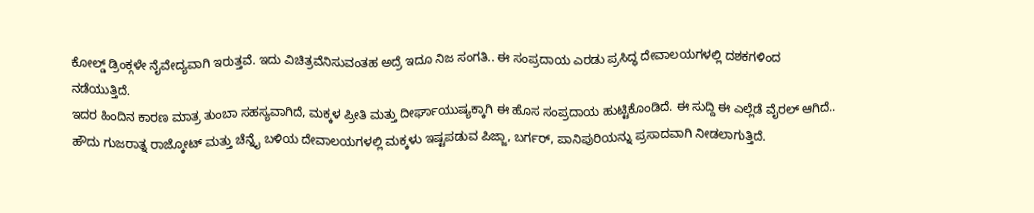ಕೋಲ್ಡ್ ಡ್ರಿಂಕ್ಗಳೇ ನೈವೇದ್ಯವಾಗಿ ಇರುತ್ತವೆ. ಇದು ವಿಚಿತ್ರವೆನಿಸುವಂತಹ ಅದ್ರೆ ಇದೂ ನಿಜ ಸಂಗತಿ.. ಈ ಸಂಪ್ರದಾಯ ಎರಡು ಪ್ರಸಿದ್ಧ ದೇವಾಲಯಗಳಲ್ಲಿ ದಶಕಗಳಿಂದ ನಡೆಯುತ್ತಿದೆ.
ಇದರ ಹಿಂದಿನ ಕಾರಣ ಮಾತ್ರ ತುಂಬಾ ಸಹಸ್ಯವಾಗಿದೆ, ಮಕ್ಕಳ ಪ್ರೀತಿ ಮತ್ತು ದೀರ್ಘಾಯುಷ್ಯಕ್ಕಾಗಿ ಈ ಹೊಸ ಸಂಪ್ರದಾಯ ಹುಟ್ಟಿಕೊಂಡಿದೆ. ಈ ಸುದ್ದಿ ಈ ಎಲ್ಲೆಡೆ ವೈರಲ್ ಆಗಿದೆ..
ಹೌದು ಗುಜರಾತ್ನ ರಾಜ್ಕೋಟ್ ಮತ್ತು ಚೆನ್ನೈ ಬಳಿಯ ದೇವಾಲಯಗಳಲ್ಲಿ ಮಕ್ಕಳು ಇಷ್ಟಪಡುವ ಪಿಜ್ಜಾ, ಬರ್ಗರ್, ಪಾನಿಪುರಿಯನ್ನು ಪ್ರಸಾದವಾಗಿ ನೀಡಲಾಗುತ್ತಿದೆ.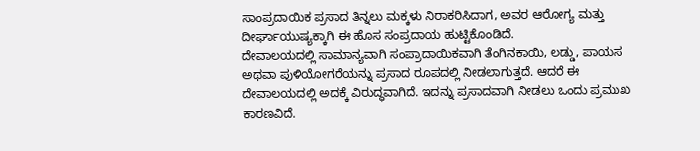ಸಾಂಪ್ರದಾಯಿಕ ಪ್ರಸಾದ ತಿನ್ನಲು ಮಕ್ಕಳು ನಿರಾಕರಿಸಿದಾಗ, ಅವರ ಆರೋಗ್ಯ ಮತ್ತು ದೀರ್ಘಾಯುಷ್ಯಕ್ಕಾಗಿ ಈ ಹೊಸ ಸಂಪ್ರದಾಯ ಹುಟ್ಟಿಕೊಂಡಿದೆ.
ದೇವಾಲಯದಲ್ಲಿ ಸಾಮಾನ್ಯವಾಗಿ ಸಂಪ್ರಾದಾಯಿಕವಾಗಿ ತೆಂಗಿನಕಾಯಿ, ಲಡ್ಡು, ಪಾಯಸ ಅಥವಾ ಪುಳಿಯೋಗರೆಯನ್ನು ಪ್ರಸಾದ ರೂಪದಲ್ಲಿ ನೀಡಲಾಗುತ್ತದೆ. ಆದರೆ ಈ ದೇವಾಲಯದಲ್ಲಿ ಅದಕ್ಕೆ ವಿರುದ್ಧವಾಗಿದೆ. ಇದನ್ನು ಪ್ರಸಾದವಾಗಿ ನೀಡಲು ಒಂದು ಪ್ರಮುಖ ಕಾರಣವಿದೆ.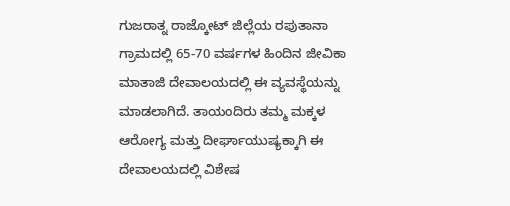ಗುಜರಾತ್ನ ರಾಜ್ಕೋಟ್ ಜಿಲ್ಲೆಯ ರಪುತಾನಾ ಗ್ರಾಮದಲ್ಲಿ 65-70 ವರ್ಷಗಳ ಹಿಂದಿನ ಜೀವಿಕಾ ಮಾತಾಜಿ ದೇವಾಲಯದಲ್ಲಿ ಈ ವ್ಯವಸ್ಥೆಯನ್ನು ಮಾಡಲಾಗಿದೆ. ತಾಯಂದಿರು ತಮ್ಮ ಮಕ್ಕಳ ಆರೋಗ್ಯ ಮತ್ತು ದೀರ್ಘಾಯುಷ್ಯಕ್ಕಾಗಿ ಈ ದೇವಾಲಯದಲ್ಲಿ ವಿಶೇಷ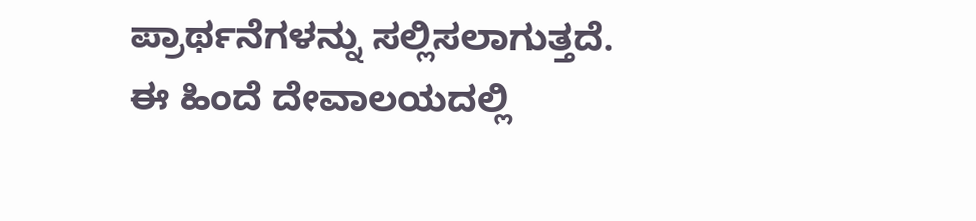ಪ್ರಾರ್ಥನೆಗಳನ್ನು ಸಲ್ಲಿಸಲಾಗುತ್ತದೆ.
ಈ ಹಿಂದೆ ದೇವಾಲಯದಲ್ಲಿ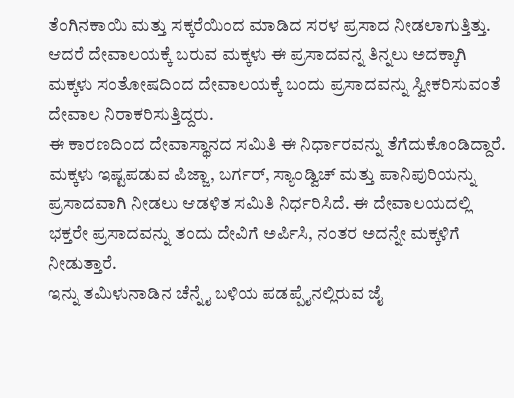ತೆಂಗಿನಕಾಯಿ ಮತ್ತು ಸಕ್ಕರೆಯಿಂದ ಮಾಡಿದ ಸರಳ ಪ್ರಸಾದ ನೀಡಲಾಗುತ್ತಿತ್ತು. ಆದರೆ ದೇವಾಲಯಕ್ಕೆ ಬರುವ ಮಕ್ಕಳು ಈ ಪ್ರಸಾದವನ್ನ ತಿನ್ನಲು ಅದಕ್ಕಾಗಿ ಮಕ್ಕಳು ಸಂತೋಷದಿಂದ ದೇವಾಲಯಕ್ಕೆ ಬಂದು ಪ್ರಸಾದವನ್ನು ಸ್ವೀಕರಿಸುವಂತೆ ದೇವಾಲ ನಿರಾಕರಿಸುತ್ತಿದ್ದರು.
ಈ ಕಾರಣದಿಂದ ದೇವಾಸ್ಥಾನದ ಸಮಿತಿ ಈ ನಿರ್ಧಾರವನ್ನು ತೆಗೆದುಕೊಂಡಿದ್ದಾರೆ. ಮಕ್ಕಳು ಇಷ್ಟಪಡುವ ಪಿಜ್ಜಾ, ಬರ್ಗರ್, ಸ್ಯಾಂಡ್ವಿಚ್ ಮತ್ತು ಪಾನಿಪುರಿಯನ್ನು ಪ್ರಸಾದವಾಗಿ ನೀಡಲು ಆಡಳಿತ ಸಮಿತಿ ನಿರ್ಧರಿಸಿದೆ. ಈ ದೇವಾಲಯದಲ್ಲಿ ಭಕ್ತರೇ ಪ್ರಸಾದವನ್ನು ತಂದು ದೇವಿಗೆ ಅರ್ಪಿಸಿ, ನಂತರ ಅದನ್ನೇ ಮಕ್ಕಳಿಗೆ ನೀಡುತ್ತಾರೆ.
ಇನ್ನು ತಮಿಳುನಾಡಿನ ಚೆನ್ನೈ ಬಳಿಯ ಪಡಪ್ಪೈನಲ್ಲಿರುವ ಜೈ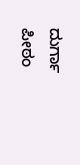ದುರ್ಗಾ ಪೀಠಂ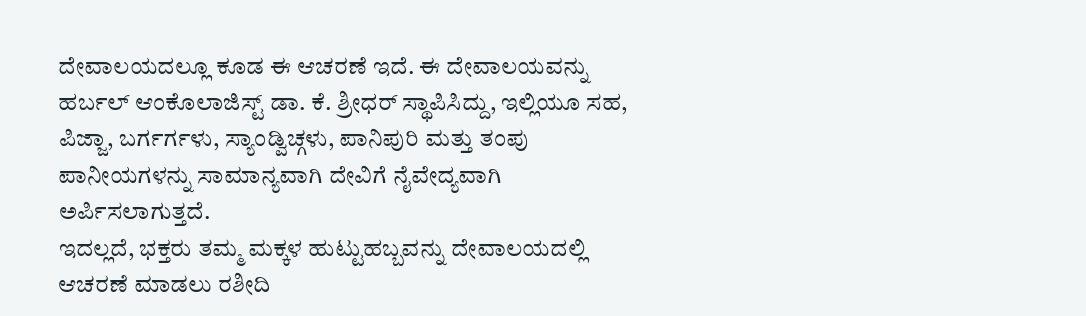ದೇವಾಲಯದಲ್ಲೂ ಕೂಡ ಈ ಆಚರಣೆ ಇದೆ. ಈ ದೇವಾಲಯವನ್ನು ಹರ್ಬಲ್ ಆಂಕೊಲಾಜಿಸ್ಟ್ ಡಾ. ಕೆ. ಶ್ರೀಧರ್ ಸ್ಥಾಪಿಸಿದ್ದು, ಇಲ್ಲಿಯೂ ಸಹ, ಪಿಜ್ಜಾ, ಬರ್ಗರ್ಗಳು, ಸ್ಯಾಂಡ್ವಿಚ್ಗಳು, ಪಾನಿಪುರಿ ಮತ್ತು ತಂಪು ಪಾನೀಯಗಳನ್ನು ಸಾಮಾನ್ಯವಾಗಿ ದೇವಿಗೆ ನೈವೇದ್ಯವಾಗಿ ಅರ್ಪಿಸಲಾಗುತ್ತದೆ.
ಇದಲ್ಲದೆ, ಭಕ್ತರು ತಮ್ಮ ಮಕ್ಕಳ ಹುಟ್ಟುಹಬ್ಬವನ್ನು ದೇವಾಲಯದಲ್ಲಿ ಆಚರಣೆ ಮಾಡಲು ರಶೀದಿ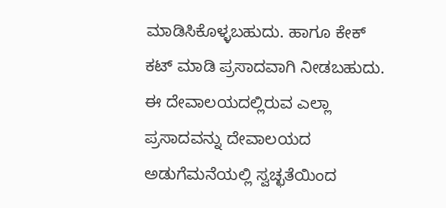ಮಾಡಿಸಿಕೊಳ್ಳಬಹುದು. ಹಾಗೂ ಕೇಕ್ ಕಟ್ ಮಾಡಿ ಪ್ರಸಾದವಾಗಿ ನೀಡಬಹುದು. ಈ ದೇವಾಲಯದಲ್ಲಿರುವ ಎಲ್ಲಾ ಪ್ರಸಾದವನ್ನು ದೇವಾಲಯದ ಅಡುಗೆಮನೆಯಲ್ಲಿ ಸ್ವಚ್ಛತೆಯಿಂದ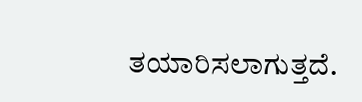ತಯಾರಿಸಲಾಗುತ್ತದೆ.